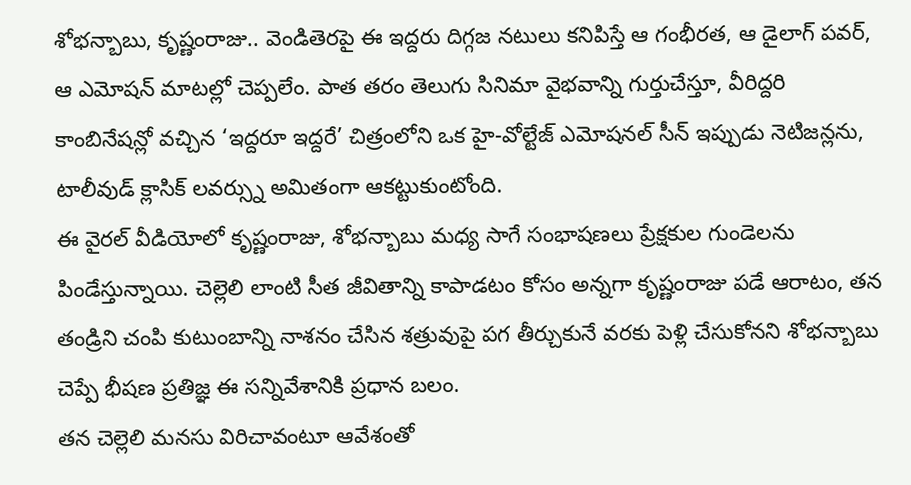శోభన్బాబు, కృష్ణంరాజు.. వెండితెరపై ఈ ఇద్దరు దిగ్గజ నటులు కనిపిస్తే ఆ గంభీరత, ఆ డైలాగ్ పవర్, ఆ ఎమోషన్ మాటల్లో చెప్పలేం. పాత తరం తెలుగు సినిమా వైభవాన్ని గుర్తుచేస్తూ, వీరిద్దరి కాంబినేషన్లో వచ్చిన ‘ఇద్దరూ ఇద్దరే’ చిత్రంలోని ఒక హై-వోల్టేజ్ ఎమోషనల్ సీన్ ఇప్పుడు నెటిజన్లను, టాలీవుడ్ క్లాసిక్ లవర్స్ను అమితంగా ఆకట్టుకుంటోంది.
ఈ వైరల్ వీడియోలో కృష్ణంరాజు, శోభన్బాబు మధ్య సాగే సంభాషణలు ప్రేక్షకుల గుండెలను పిండేస్తున్నాయి. చెల్లెలి లాంటి సీత జీవితాన్ని కాపాడటం కోసం అన్నగా కృష్ణంరాజు పడే ఆరాటం, తన తండ్రిని చంపి కుటుంబాన్ని నాశనం చేసిన శత్రువుపై పగ తీర్చుకునే వరకు పెళ్లి చేసుకోనని శోభన్బాబు చెప్పే భీషణ ప్రతిజ్ఞ ఈ సన్నివేశానికి ప్రధాన బలం.
తన చెల్లెలి మనసు విరిచావంటూ ఆవేశంతో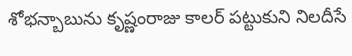శోభన్బాబును కృష్ణంరాజు కాలర్ పట్టుకుని నిలదీసే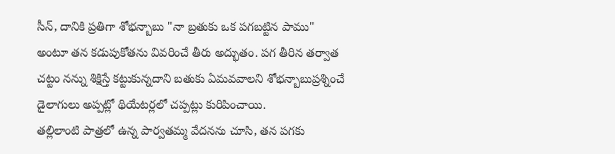సీన్, దానికి ప్రతిగా శోభన్బాబు "నా బ్రతుకు ఒక పగబట్టిన పాము" అంటూ తన కడుపుకోతను వివరించే తీరు అద్భుతం. పగ తీరిన తర్వాత చట్టం నన్ను శిక్షిస్తే కట్టుకున్నదాని బతుకు ఏమవవాలని శోభన్బాబుప్రశ్నించే డైలాగులు అప్పట్లో థియేటర్లలో చప్పట్లు కురిపించాయి.
తల్లిలాంటి పాత్రలో ఉన్న పార్వతమ్మ వేదనను చూసి, తన పగకు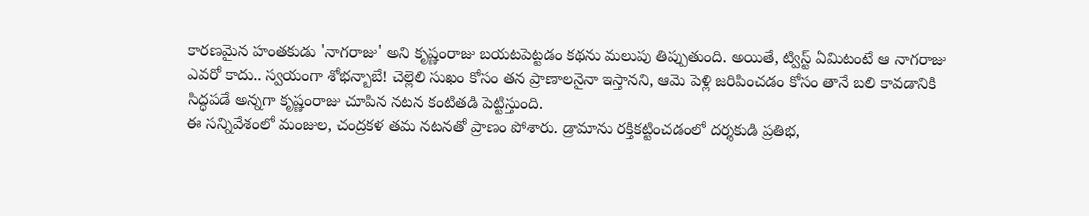కారణమైన హంతకుడు 'నాగరాజు' అని కృష్ణంరాజు బయటపెట్టడం కథను మలుపు తిప్పుతుంది. అయితే, ట్విస్ట్ ఏమిటంటే ఆ నాగరాజు ఎవరో కాదు.. స్వయంగా శోభన్బాబే! చెల్లెలి సుఖం కోసం తన ప్రాణాలనైనా ఇస్తానని, ఆమె పెళ్లి జరిపించడం కోసం తానే బలి కావడానికి సిద్ధపడే అన్నగా కృష్ణంరాజు చూపిన నటన కంటితడి పెట్టిస్తుంది.
ఈ సన్నివేశంలో మంజుల, చంద్రకళ తమ నటనతో ప్రాణం పోశారు. డ్రామాను రక్తికట్టించడంలో దర్శకుడి ప్రతిభ,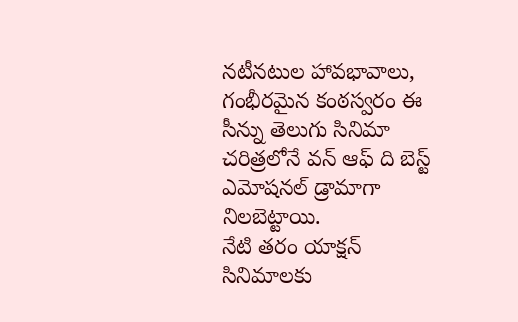నటీనటుల హావభావాలు, గంభీరమైన కంఠస్వరం ఈ సీన్ను తెలుగు సినిమా చరిత్రలోనే వన్ ఆఫ్ ది బెస్ట్ ఎమోషనల్ డ్రామాగా నిలబెట్టాయి.
నేటి తరం యాక్షన్ సినిమాలకు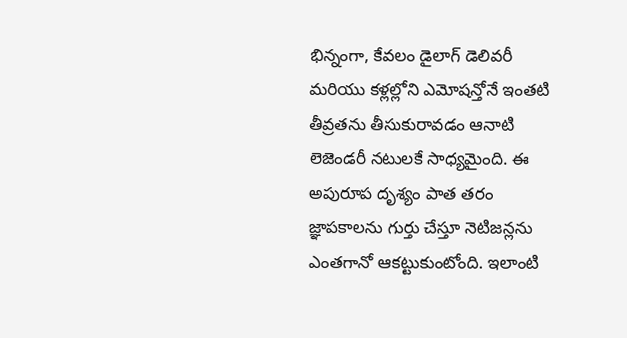భిన్నంగా, కేవలం డైలాగ్ డెలివరీ మరియు కళ్లల్లోని ఎమోషన్తోనే ఇంతటి తీవ్రతను తీసుకురావడం ఆనాటి లెజెండరీ నటులకే సాధ్యమైంది. ఈ అపురూప దృశ్యం పాత తరం జ్ఞాపకాలను గుర్తు చేస్తూ నెటిజన్లను ఎంతగానో ఆకట్టుకుంటోంది. ఇలాంటి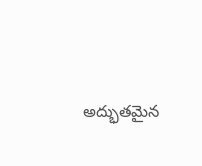అద్భుతమైన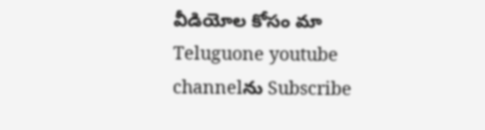వీడియోల కోసం మా Teluguone youtube channelను Subscribe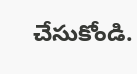చేసుకోండి.